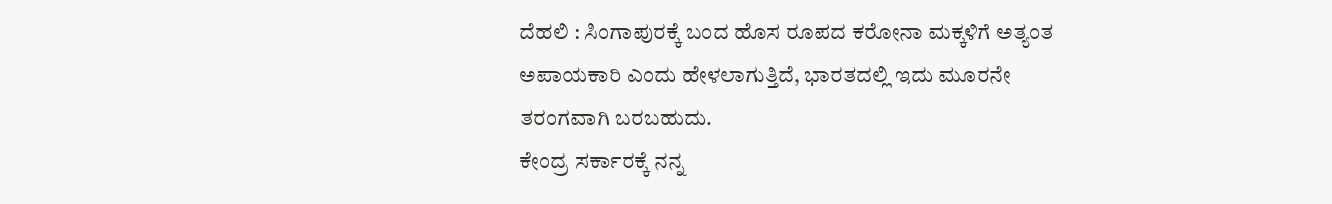ದೆಹಲಿ : ಸಿಂಗಾಪುರಕ್ಕೆ ಬಂದ ಹೊಸ ರೂಪದ ಕರೋನಾ ಮಕ್ಕಳಿಗೆ ಅತ್ಯಂತ ಅಪಾಯಕಾರಿ ಎಂದು ಹೇಳಲಾಗುತ್ತಿದೆ, ಭಾರತದಲ್ಲಿ ಇದು ಮೂರನೇ ತರಂಗವಾಗಿ ಬರಬಹುದು.
ಕೇಂದ್ರ ಸರ್ಕಾರಕ್ಕೆ ನನ್ನ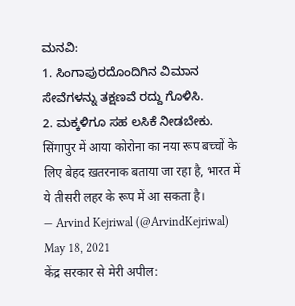ಮನವಿ:
1. ಸಿಂಗಾಪುರದೊಂದಿಗಿನ ವಿಮಾನ ಸೇವೆಗಳನ್ನು ತಕ್ಷಣವೆ ರದ್ದು ಗೊಳಿಸಿ.
2. ಮಕ್ಕಳಿಗೂ ಸಹ ಲಸಿಕೆ ನೀಡಬೇಕು.
सिंगापुर में आया कोरोना का नया रूप बच्चों के लिए बेहद ख़तरनाक बताया जा रहा है, भारत में ये तीसरी लहर के रूप में आ सकता है।
— Arvind Kejriwal (@ArvindKejriwal) May 18, 2021
केंद्र सरकार से मेरी अपील: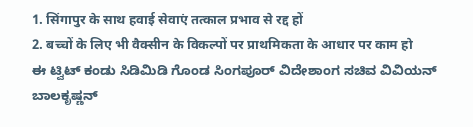1. सिंगापुर के साथ हवाई सेवाएं तत्काल प्रभाव से रद्द हों
2. बच्चों के लिए भी वैक्सीन के विकल्पों पर प्राथमिकता के आधार पर काम हो
ಈ ಟ್ವಿಟ್ ಕಂಡು ಸಿಡಿಮಿಡಿ ಗೊಂಡ ಸಿಂಗಪೂರ್ ವಿದೇಶಾಂಗ ಸಚಿವ ವಿವಿಯನ್ ಬಾಲಕೃಷ್ಣನ್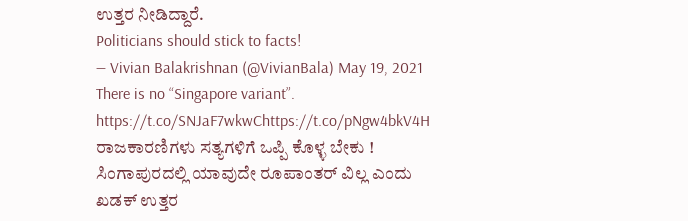ಉತ್ತರ ನೀಡಿದ್ದಾರೆ.
Politicians should stick to facts!
— Vivian Balakrishnan (@VivianBala) May 19, 2021
There is no “Singapore variant”. https://t.co/SNJaF7wkwChttps://t.co/pNgw4bkV4H
ರಾಜಕಾರಣಿಗಳು ಸತ್ಯಗಳಿಗೆ ಒಪ್ಪಿ ಕೊಳ್ಳ ಬೇಕು ! ಸಿಂಗಾಪುರದಲ್ಲಿ ಯಾವುದೇ ರೂಪಾಂತರ್ ವಿಲ್ಲ ಎಂದು ಖಡಕ್ ಉತ್ತರ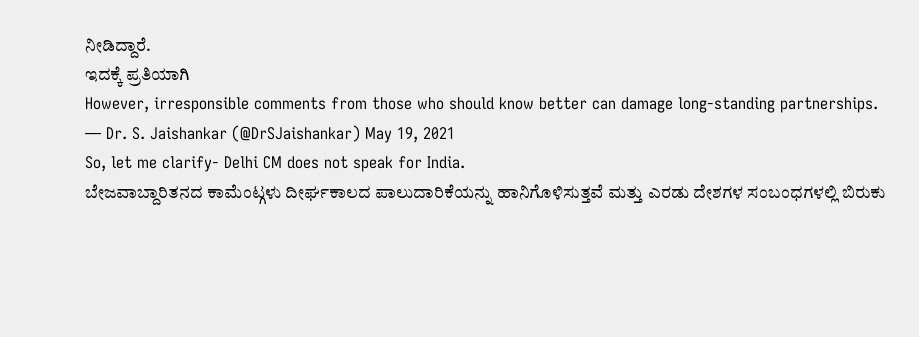ನೀಡಿದ್ದಾರೆ.
ಇದಕ್ಕೆ ಪ್ರತಿಯಾಗಿ
However, irresponsible comments from those who should know better can damage long-standing partnerships.
— Dr. S. Jaishankar (@DrSJaishankar) May 19, 2021
So, let me clarify- Delhi CM does not speak for India.
ಬೇಜವಾಬ್ದಾರಿತನದ ಕಾಮೆಂಟ್ಗಳು ದೀರ್ಘಕಾಲದ ಪಾಲುದಾರಿಕೆಯನ್ನು ಹಾನಿಗೊಳಿಸುತ್ತವೆ ಮತ್ತು ಎರಡು ದೇಶಗಳ ಸಂಬಂಧಗಳಲ್ಲಿ ಬಿರುಕು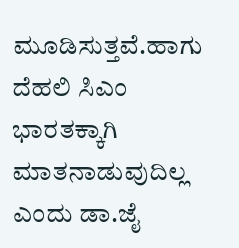ಮೂಡಿಸುತ್ತವೆ.ಹಾಗು ದೆಹಲಿ ಸಿಎಂ ಭಾರತಕ್ಕಾಗಿ ಮಾತನಾಡುವುದಿಲ್ಲ ಎಂದು ಡಾ.ಜೈ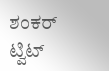ಶಂಕರ್ ಟ್ವಿಟ್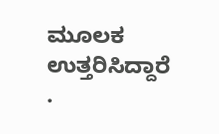ಮೂಲಕ ಉತ್ತರಿಸಿದ್ದಾರೆ
.